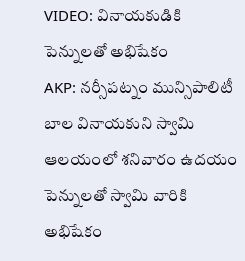VIDEO: వినాయకుడికి పెన్నులతో అభిషేకం
AKP: నర్సీపట్నం మున్సిపాలిటీ బాల వినాయకుని స్వామి ఆలయంలో శనివారం ఉదయం పెన్నులతో స్వామి వారికి అభిషేకం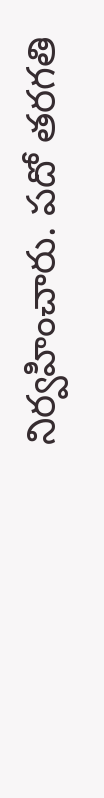నిర్వహించారు. పదో తరగతి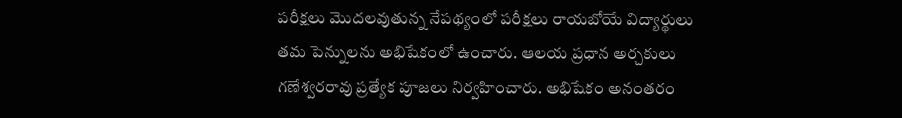పరీక్షలు మొదలవుతున్న నేపథ్యంలో పరీక్షలు రాయబోయే విద్యార్థులు తమ పెన్నులను అభిషేకంలో ఉంచారు. ఆలయ ప్రధాన అర్చకులు గణేశ్వరరావు ప్రత్యేక పూజలు నిర్వహించారు. అభిషేకం అనంతరం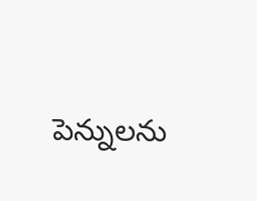పెన్నులను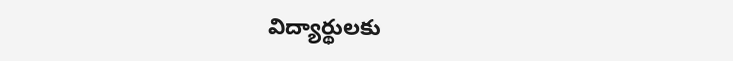విద్యార్థులకు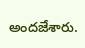అందజేశారు.